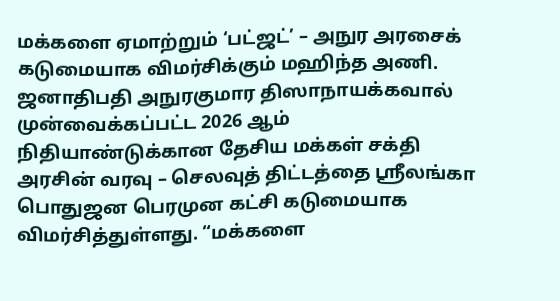மக்களை ஏமாற்றும் ‘பட்ஜட்’ – அநுர அரசைக் கடுமையாக விமர்சிக்கும் மஹிந்த அணி.
ஜனாதிபதி அநுரகுமார திஸாநாயக்கவால் முன்வைக்கப்பட்ட 2026 ஆம் நிதியாண்டுக்கான தேசிய மக்கள் சக்தி அரசின் வரவு – செலவுத் திட்டத்தை ஸ்ரீலங்கா பொதுஜன பெரமுன கட்சி கடுமையாக விமர்சித்துள்ளது. “மக்களை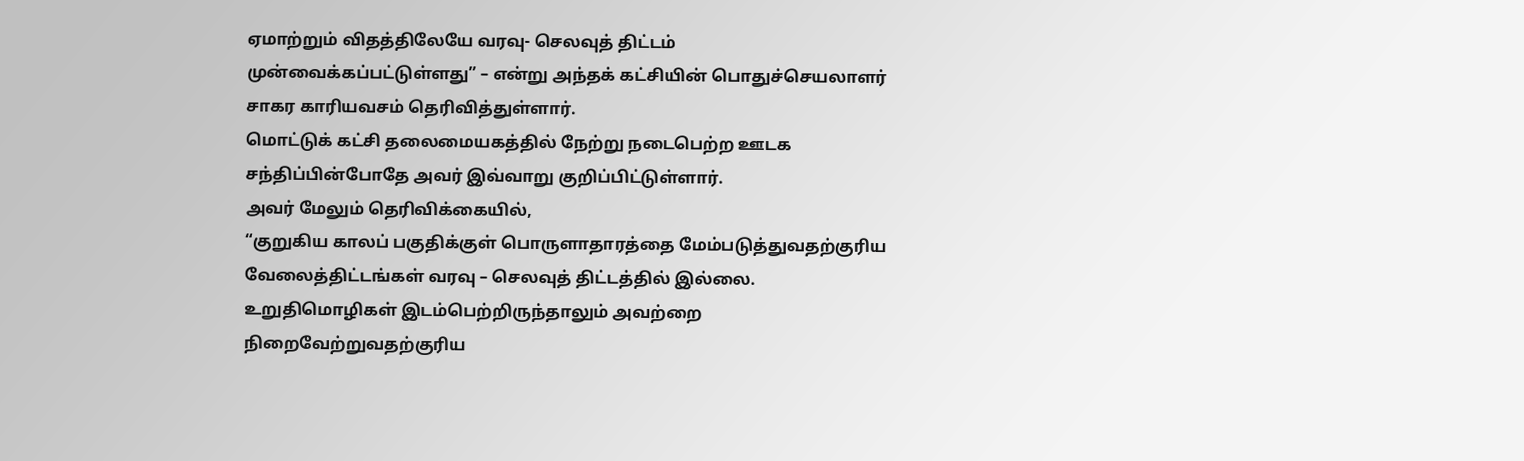ஏமாற்றும் விதத்திலேயே வரவு- செலவுத் திட்டம் முன்வைக்கப்பட்டுள்ளது” – என்று அந்தக் கட்சியின் பொதுச்செயலாளர் சாகர காரியவசம் தெரிவித்துள்ளார்.
மொட்டுக் கட்சி தலைமையகத்தில் நேற்று நடைபெற்ற ஊடக சந்திப்பின்போதே அவர் இவ்வாறு குறிப்பிட்டுள்ளார்.
அவர் மேலும் தெரிவிக்கையில்,
“குறுகிய காலப் பகுதிக்குள் பொருளாதாரத்தை மேம்படுத்துவதற்குரிய வேலைத்திட்டங்கள் வரவு – செலவுத் திட்டத்தில் இல்லை. உறுதிமொழிகள் இடம்பெற்றிருந்தாலும் அவற்றை நிறைவேற்றுவதற்குரிய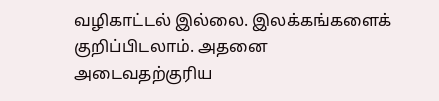வழிகாட்டல் இல்லை. இலக்கங்களைக் குறிப்பிடலாம். அதனை அடைவதற்குரிய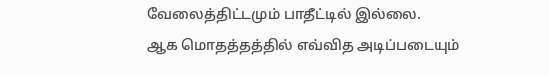வேலைத்திட்டமும் பாதீட்டில் இல்லை.
ஆக மொதத்தத்தில் எவ்வித அடிப்படையும்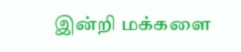இன்றி மக்களை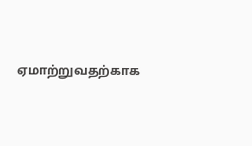ஏமாற்றுவதற்காக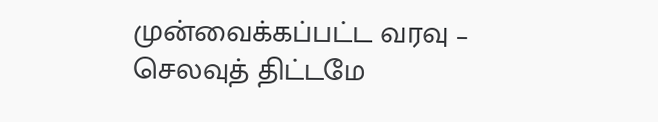முன்வைக்கப்பட்ட வரவு – செலவுத் திட்டமே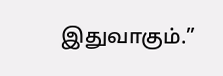இதுவாகும்.”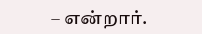– என்றார்.